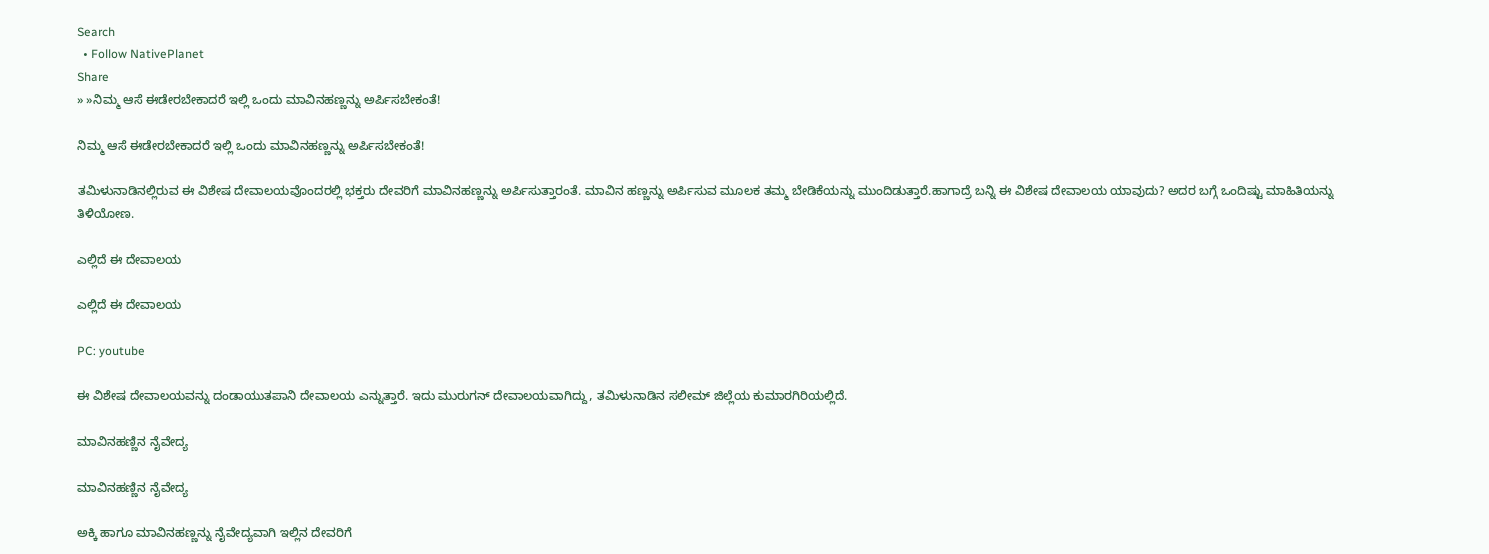Search
  • Follow NativePlanet
Share
» »ನಿಮ್ಮ ಆಸೆ ಈಡೇರಬೇಕಾದರೆ ಇಲ್ಲಿ ಒಂದು ಮಾವಿನಹಣ್ಣನ್ನು ಅರ್ಪಿಸಬೇಕಂತೆ!

ನಿಮ್ಮ ಆಸೆ ಈಡೇರಬೇಕಾದರೆ ಇಲ್ಲಿ ಒಂದು ಮಾವಿನಹಣ್ಣನ್ನು ಅರ್ಪಿಸಬೇಕಂತೆ!

ತಮಿಳುನಾಡಿನಲ್ಲಿರುವ ಈ ವಿಶೇಷ ದೇವಾಲಯವೊಂದರಲ್ಲಿ ಭಕ್ತರು ದೇವರಿಗೆ ಮಾವಿನಹಣ್ಣನ್ನು ಅರ್ಪಿಸುತ್ತಾರಂತೆ. ಮಾವಿನ ಹಣ್ಣನ್ನು ಅರ್ಪಿಸುವ ಮೂಲಕ ತಮ್ಮ ಬೇಡಿಕೆಯನ್ನು ಮುಂದಿಡುತ್ತಾರೆ.ಹಾಗಾದ್ರೆ ಬನ್ನಿ ಈ ವಿಶೇಷ ದೇವಾಲಯ ಯಾವುದು? ಅದರ ಬಗ್ಗೆ ಒಂದಿಷ್ಟು ಮಾಹಿತಿಯನ್ನು ತಿಳಿಯೋಣ.

ಎಲ್ಲಿದೆ ಈ ದೇವಾಲಯ

ಎಲ್ಲಿದೆ ಈ ದೇವಾಲಯ

PC: youtube

ಈ ವಿಶೇಷ ದೇವಾಲಯವನ್ನು ದಂಡಾಯುತಪಾನಿ ದೇವಾಲಯ ಎನ್ನುತ್ತಾರೆ. ಇದು ಮುರುಗನ್ ದೇವಾಲಯವಾಗಿದ್ದು, ತಮಿಳುನಾಡಿನ ಸಲೀಮ್ ಜಿಲ್ಲೆಯ ಕುಮಾರಗಿರಿಯಲ್ಲಿದೆ.

ಮಾವಿನಹಣ್ಣಿನ ನೈವೇದ್ಯ

ಮಾವಿನಹಣ್ಣಿನ ನೈವೇದ್ಯ

ಅಕ್ಕಿ ಹಾಗೂ ಮಾವಿನಹಣ್ಣನ್ನು ನೈವೇದ್ಯವಾಗಿ ಇಲ್ಲಿನ ದೇವರಿಗೆ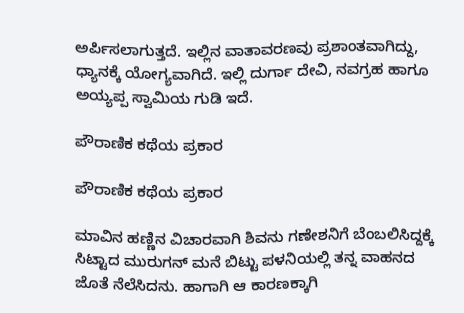ಅರ್ಪಿಸಲಾಗುತ್ತದೆ. ಇಲ್ಲಿನ ವಾತಾವರಣವು ಪ್ರಶಾಂತವಾಗಿದ್ದು, ಧ್ಯಾನಕ್ಕೆ ಯೋಗ್ಯವಾಗಿದೆ. ಇಲ್ಲಿ ದುರ್ಗಾ ದೇವಿ, ನವಗ್ರಹ ಹಾಗೂ ಅಯ್ಯಪ್ಪ ಸ್ವಾಮಿಯ ಗುಡಿ ಇದೆ.

ಪೌರಾಣಿಕ ಕಥೆಯ ಪ್ರಕಾರ

ಪೌರಾಣಿಕ ಕಥೆಯ ಪ್ರಕಾರ

ಮಾವಿನ ಹಣ್ಣಿನ ವಿಚಾರವಾಗಿ ಶಿವನು ಗಣೇಶನಿಗೆ ಬೆಂಬಲಿಸಿದ್ದಕ್ಕೆ ಸಿಟ್ಟಾದ ಮುರುಗನ್ ಮನೆ ಬಿಟ್ಟು ಪಳನಿಯಲ್ಲಿ ತನ್ನ ವಾಹನದ ಜೊತೆ ನೆಲೆಸಿದನು. ಹಾಗಾಗಿ ಆ ಕಾರಣಕ್ಕಾಗಿ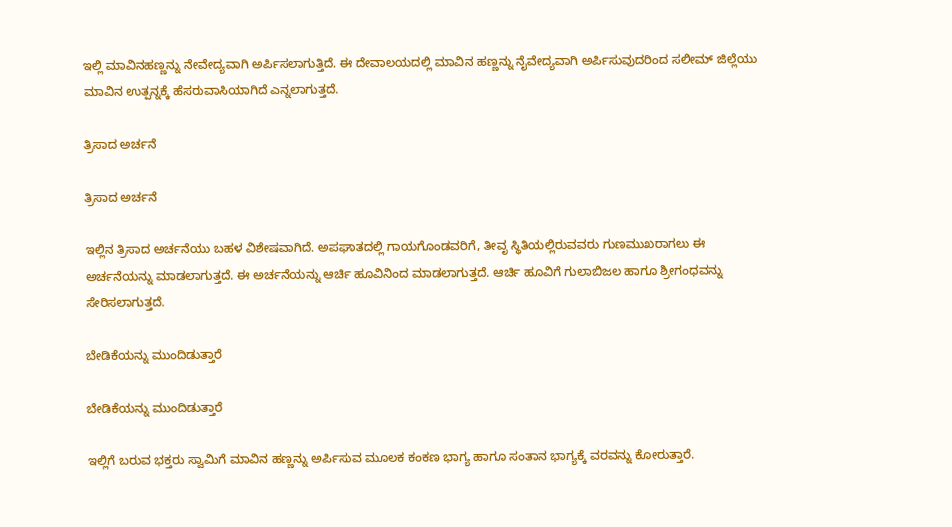ಇಲ್ಲಿ ಮಾವಿನಹಣ್ಣನ್ನು ನೇವೇದ್ಯವಾಗಿ ಅರ್ಪಿಸಲಾಗುತ್ತಿದೆ. ಈ ದೇವಾಲಯದಲ್ಲಿ ಮಾವಿನ ಹಣ್ಣನ್ನು ನೈವೇದ್ಯವಾಗಿ ಅರ್ಪಿಸುವುದರಿಂದ ಸಲೀಮ್ ಜಿಲ್ಲೆಯು ಮಾವಿನ ಉತ್ಪನ್ನಕ್ಕೆ ಹೆಸರುವಾಸಿಯಾಗಿದೆ ಎನ್ನಲಾಗುತ್ತದೆ.

ತ್ರಿಸಾದ ಅರ್ಚನೆ

ತ್ರಿಸಾದ ಅರ್ಚನೆ

ಇಲ್ಲಿನ ತ್ರಿಸಾದ ಅರ್ಚನೆಯು ಬಹಳ ವಿಶೇಷವಾಗಿದೆ. ಅಪಘಾತದಲ್ಲಿ ಗಾಯಗೊಂಡವರಿಗೆ, ತೀವೃ ಸ್ಥಿತಿಯಲ್ಲಿರುವವರು ಗುಣಮುಖರಾಗಲು ಈ ಅರ್ಚನೆಯನ್ನು ಮಾಡಲಾಗುತ್ತದೆ. ಈ ಅರ್ಚನೆಯನ್ನು ಆರ್ಚಿ ಹೂವಿನಿಂದ ಮಾಡಲಾಗುತ್ತದೆ. ಆರ್ಚಿ ಹೂವಿಗೆ ಗುಲಾಬಿಜಲ ಹಾಗೂ ಶ್ರೀಗಂಧವನ್ನು ಸೇರಿಸಲಾಗುತ್ತದೆ.

ಬೇಡಿಕೆಯನ್ನು ಮುಂದಿಡುತ್ತಾರೆ

ಬೇಡಿಕೆಯನ್ನು ಮುಂದಿಡುತ್ತಾರೆ

ಇಲ್ಲಿಗೆ ಬರುವ ಭಕ್ತರು ಸ್ವಾಮಿಗೆ ಮಾವಿನ ಹಣ್ಣನ್ನು ಅರ್ಪಿಸುವ ಮೂಲಕ ಕಂಕಣ ಭಾಗ್ಯ ಹಾಗೂ ಸಂತಾನ ಭಾಗ್ಯಕ್ಕೆ ವರವನ್ನು ಕೋರುತ್ತಾರೆ.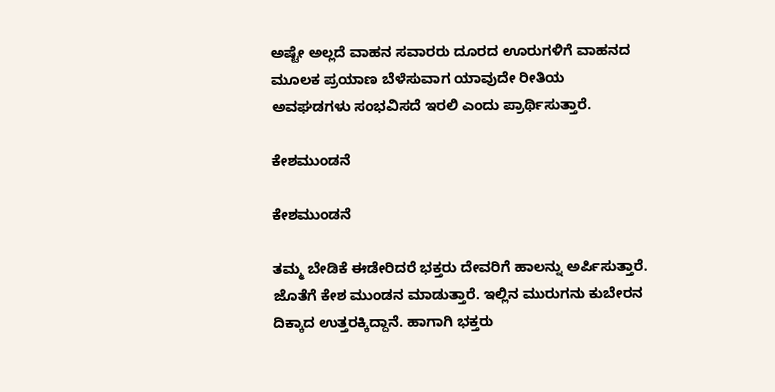ಅಷ್ಟೇ ಅಲ್ಲದೆ ವಾಹನ ಸವಾರರು ದೂರದ ಊರುಗಳಿಗೆ ವಾಹನದ ಮೂಲಕ ಪ್ರಯಾಣ ಬೆಳೆಸುವಾಗ ಯಾವುದೇ ರೀತಿಯ ಅವಘಡಗಳು ಸಂಭವಿಸದೆ ಇರಲಿ ಎಂದು ಪ್ರಾರ್ಥಿಸುತ್ತಾರೆ.

ಕೇಶಮುಂಡನೆ

ಕೇಶಮುಂಡನೆ

ತಮ್ಮ ಬೇಡಿಕೆ ಈಡೇರಿದರೆ ಭಕ್ತರು ದೇವರಿಗೆ ಹಾಲನ್ನು ಅರ್ಪಿಸುತ್ತಾರೆ. ಜೊತೆಗೆ ಕೇಶ ಮುಂಡನ ಮಾಡುತ್ತಾರೆ. ಇಲ್ಲಿನ ಮುರುಗನು ಕುಬೇರನ ದಿಕ್ಕಾದ ಉತ್ತರಕ್ಕಿದ್ದಾನೆ. ಹಾಗಾಗಿ ಭಕ್ತರು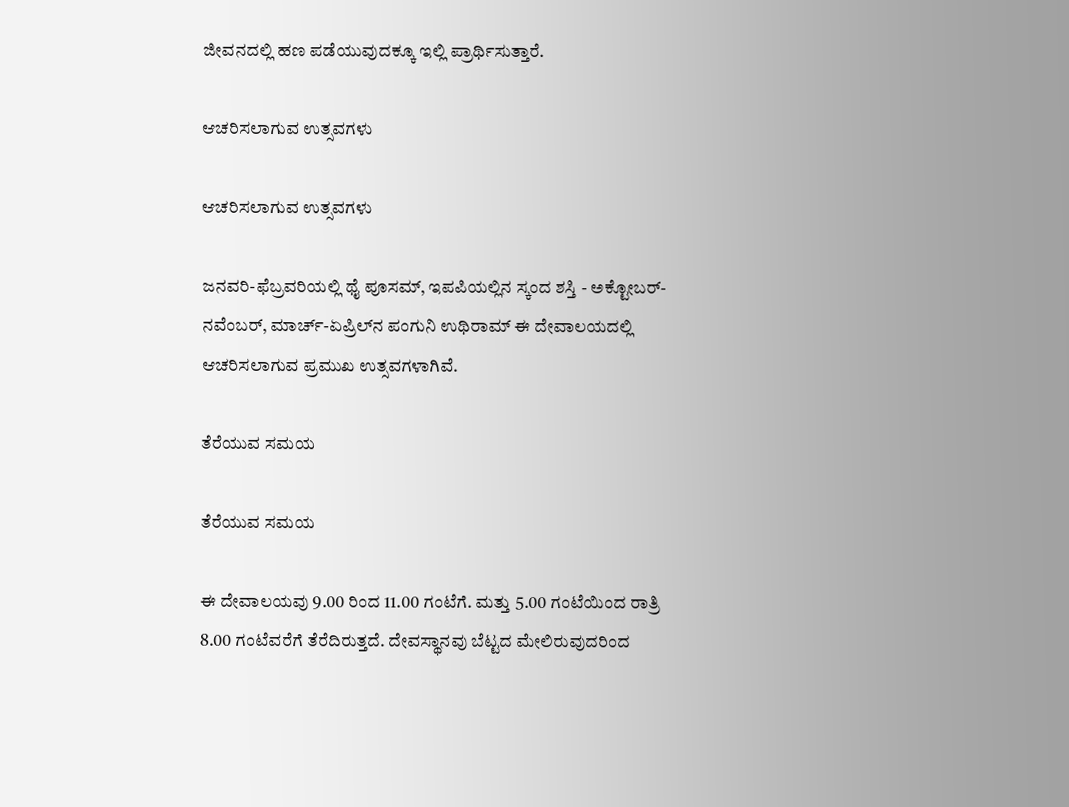ಜೀವನದಲ್ಲಿ ಹಣ ಪಡೆಯುವುದಕ್ಕೂ ಇಲ್ಲಿ ಪ್ರಾರ್ಥಿಸುತ್ತಾರೆ.

ಆಚರಿಸಲಾಗುವ ಉತ್ಸವಗಳು

ಆಚರಿಸಲಾಗುವ ಉತ್ಸವಗಳು

ಜನವರಿ-ಫೆಬ್ರವರಿಯಲ್ಲಿ ಥೈ ಪೂಸಮ್, ಇಪಪಿಯಲ್ಲಿನ ಸ್ಕಂದ ಶಸ್ತಿ - ಅಕ್ಟೋಬರ್-ನವೆಂಬರ್, ಮಾರ್ಚ್-ಏಪ್ರಿಲ್‌ನ ಪಂಗುನಿ ಉಥಿರಾಮ್ ಈ ದೇವಾಲಯದಲ್ಲಿ ಆಚರಿಸಲಾಗುವ ಪ್ರಮುಖ ಉತ್ಸವಗಳಾಗಿವೆ.

ತೆರೆಯುವ ಸಮಯ

ತೆರೆಯುವ ಸಮಯ

ಈ ದೇವಾಲಯವು 9.00 ರಿಂದ 11.00 ಗಂಟೆಗೆ. ಮತ್ತು 5.00 ಗಂಟೆಯಿಂದ ರಾತ್ರಿ 8.00 ಗಂಟೆವರೆಗೆ ತೆರೆದಿರುತ್ತದೆ. ದೇವಸ್ಥಾನವು ಬೆಟ್ಟದ ಮೇಲಿರುವುದರಿಂದ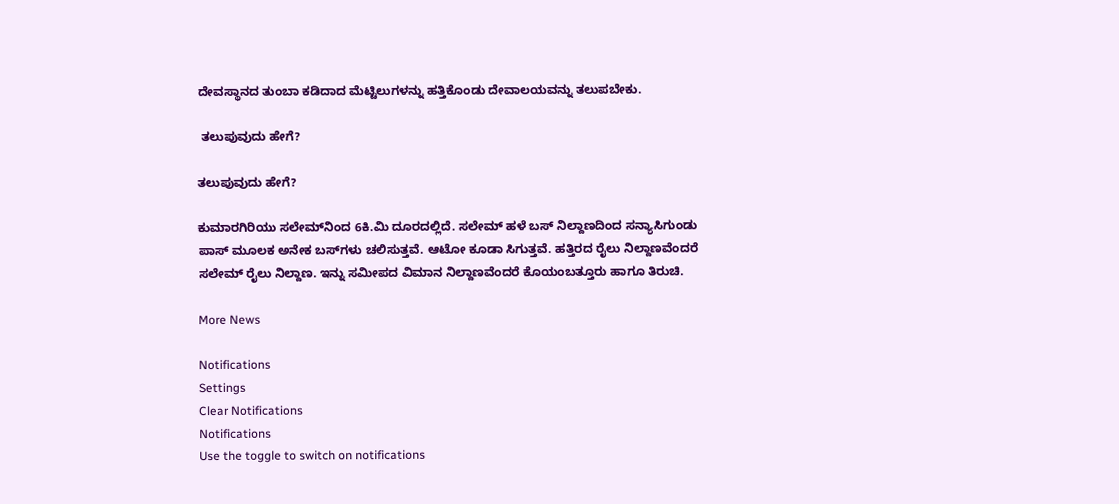ದೇವಸ್ಥಾನದ ತುಂಬಾ ಕಡಿದಾದ ಮೆಟ್ಟಿಲುಗಳನ್ನು ಹತ್ತಿಕೊಂಡು ದೇವಾಲಯವನ್ನು ತಲುಪಬೇಕು.

 ತಲುಪುವುದು ಹೇಗೆ?

ತಲುಪುವುದು ಹೇಗೆ?

ಕುಮಾರಗಿರಿಯು ಸಲೇಮ್‌ನಿಂದ 6ಕಿ.ಮಿ ದೂರದಲ್ಲಿದೆ. ಸಲೇಮ್ ಹಳೆ ಬಸ್‌ ನಿಲ್ದಾಣದಿಂದ ಸನ್ಯಾಸಿಗುಂಡು ಪಾಸ್‌ ಮೂಲಕ ಅನೇಕ ಬಸ್‌ಗಳು ಚಲಿಸುತ್ತವೆ. ಆಟೋ ಕೂಡಾ ಸಿಗುತ್ತವೆ. ಹತ್ತಿರದ ರೈಲು ನಿಲ್ದಾಣವೆಂದರೆ ಸಲೇಮ್ ರೈಲು ನಿಲ್ದಾಣ. ಇನ್ನು ಸಮೀಪದ ವಿಮಾನ ನಿಲ್ದಾಣವೆಂದರೆ ಕೊಯಂಬತ್ತೂರು ಹಾಗೂ ತಿರುಚಿ.

More News

Notifications
Settings
Clear Notifications
Notifications
Use the toggle to switch on notifications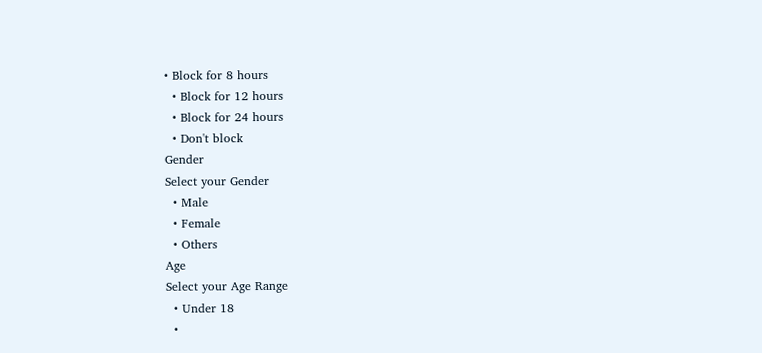• Block for 8 hours
  • Block for 12 hours
  • Block for 24 hours
  • Don't block
Gender
Select your Gender
  • Male
  • Female
  • Others
Age
Select your Age Range
  • Under 18
  •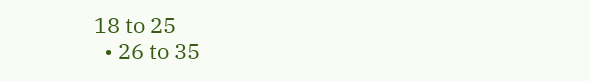18 to 25
  • 26 to 35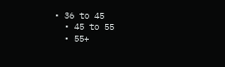• 36 to 45
  • 45 to 55
  • 55+